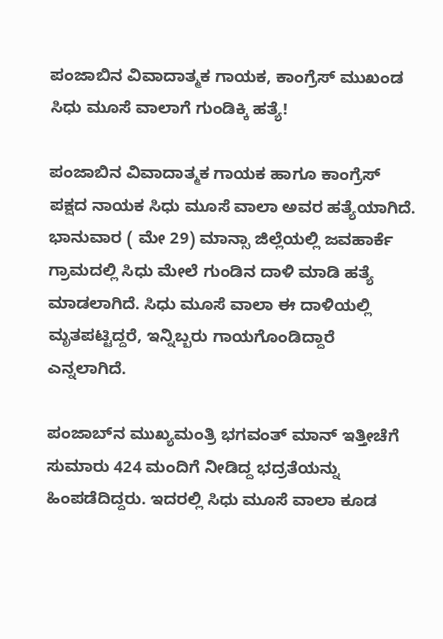ಪಂಜಾಬಿನ ವಿವಾದಾತ್ಮಕ ಗಾಯಕ, ಕಾಂಗ್ರೆಸ್ ಮುಖಂಡ ಸಿಧು ಮೂಸೆ ವಾಲಾಗೆ ಗುಂಡಿಕ್ಕಿ ಹತ್ಯೆ!

ಪಂಜಾಬಿನ ವಿವಾದಾತ್ಮಕ ಗಾಯಕ ಹಾಗೂ ಕಾಂಗ್ರೆಸ್ ಪಕ್ಷದ ನಾಯಕ ಸಿಧು ಮೂಸೆ ವಾಲಾ ಅವರ ಹತ್ಯೆಯಾಗಿದೆ. ಭಾನುವಾರ ( ಮೇ 29) ಮಾನ್ಸಾ ಜಿಲ್ಲೆಯಲ್ಲಿ ಜವಹಾರ್ಕೆ ಗ್ರಾಮದಲ್ಲಿ ಸಿಧು ಮೇಲೆ ಗುಂಡಿನ ದಾಳಿ ಮಾಡಿ ಹತ್ಯೆ ಮಾಡಲಾಗಿದೆ. ಸಿಧು ಮೂಸೆ ವಾಲಾ ಈ ದಾಳಿಯಲ್ಲಿ ಮೃತಪಟ್ಟಿದ್ದರೆ, ಇನ್ನಿಬ್ಬರು ಗಾಯಗೊಂಡಿದ್ದಾರೆ ಎನ್ನಲಾಗಿದೆ.

ಪಂಜಾಬ್‌ನ ಮುಖ್ಯಮಂತ್ರಿ ಭಗವಂತ್ ಮಾನ್ ಇತ್ತೀಚೆಗೆ ಸುಮಾರು 424 ಮಂದಿಗೆ ನೀಡಿದ್ದ ಭದ್ರತೆಯನ್ನು ಹಿಂಪಡೆದಿದ್ದರು. ಇದರಲ್ಲಿ ಸಿಧು ಮೂಸೆ ವಾಲಾ ಕೂಡ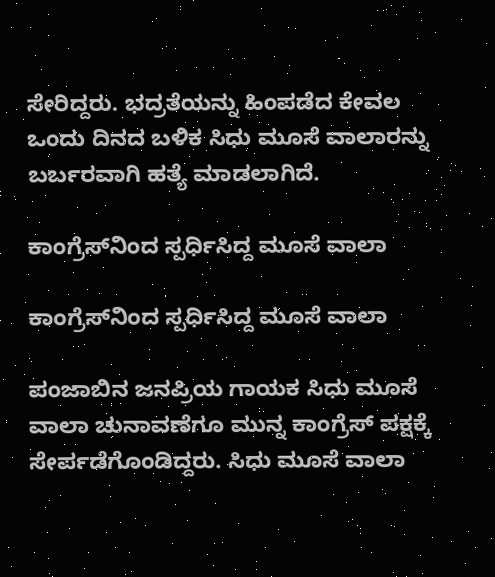ಸೇರಿದ್ದರು. ಭದ್ರತೆಯನ್ನು ಹಿಂಪಡೆದ ಕೇವಲ ಒಂದು ದಿನದ ಬಳಿಕ ಸಿಧು ಮೂಸೆ ವಾಲಾರನ್ನು ಬರ್ಬರವಾಗಿ ಹತ್ಯೆ ಮಾಡಲಾಗಿದೆ.

ಕಾಂಗ್ರೆಸ್‌ನಿಂದ ಸ್ಪರ್ಧಿಸಿದ್ದ ಮೂಸೆ ವಾಲಾ

ಕಾಂಗ್ರೆಸ್‌ನಿಂದ ಸ್ಪರ್ಧಿಸಿದ್ದ ಮೂಸೆ ವಾಲಾ

ಪಂಜಾಬಿನ ಜನಪ್ರಿಯ ಗಾಯಕ ಸಿಧು ಮೂಸೆ ವಾಲಾ ಚುನಾವಣೆಗೂ ಮುನ್ನ ಕಾಂಗ್ರೆಸ್ ಪಕ್ಷಕ್ಕೆ ಸೇರ್ಪಡೆಗೊಂಡಿದ್ದರು. ಸಿಧು ಮೂಸೆ ವಾಲಾ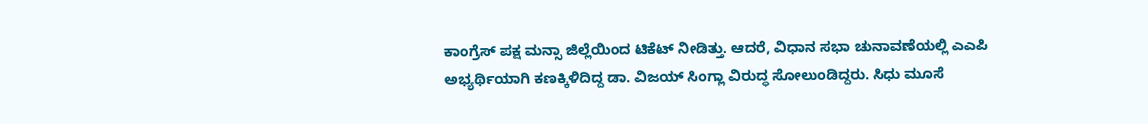ಕಾಂಗ್ರೆಸ್ ಪಕ್ಷ ಮನ್ಸಾ ಜಿಲ್ಲೆಯಿಂದ ಟಿಕೆಟ್ ನೀಡಿತ್ತು. ಆದರೆ, ವಿಧಾನ ಸಭಾ ಚುನಾವಣೆಯಲ್ಲಿ ಎಎಪಿ ಅಭ್ಯರ್ಥಿಯಾಗಿ ಕಣಕ್ಕಿಳಿದಿದ್ದ ಡಾ. ವಿಜಯ್ ಸಿಂಗ್ಲಾ ವಿರುದ್ಧ ಸೋಲುಂಡಿದ್ದರು. ಸಿಧು ಮೂಸೆ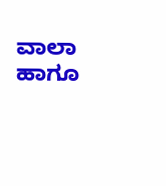ವಾಲಾ ಹಾಗೂ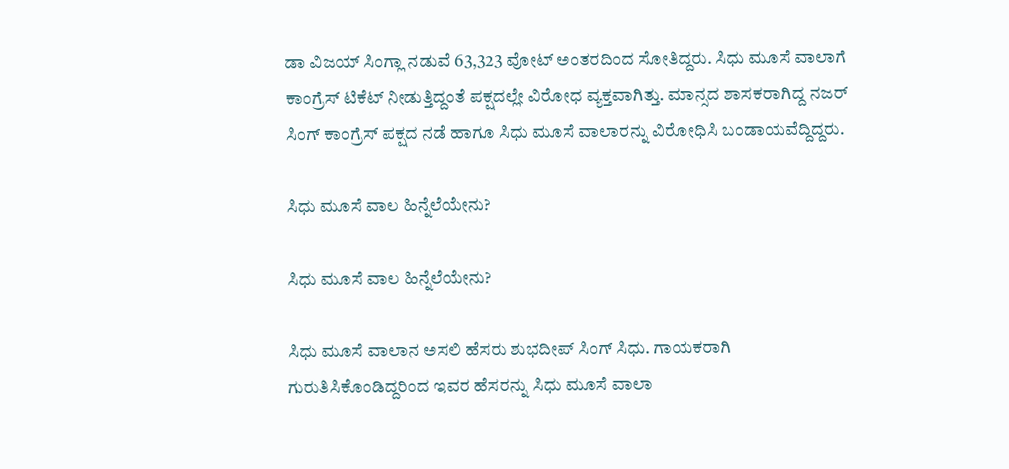ಡಾ ವಿಜಯ್ ಸಿಂಗ್ಲಾ ನಡುವೆ 63,323 ವೋಟ್ ಅಂತರದಿಂದ ಸೋತಿದ್ದರು. ಸಿಧು ಮೂಸೆ ವಾಲಾಗೆ ಕಾಂಗ್ರೆಸ್ ಟಿಕೆಟ್ ನೀಡುತ್ತಿದ್ದಂತೆ ಪಕ್ಷದಲ್ಲೇ ವಿರೋಧ ವ್ಯಕ್ತವಾಗಿತ್ತು. ಮಾನ್ಸದ ಶಾಸಕರಾಗಿದ್ದ ನಜರ್ ಸಿಂಗ್ ಕಾಂಗ್ರೆಸ್ ಪಕ್ಷದ ನಡೆ ಹಾಗೂ ಸಿಧು ಮೂಸೆ ವಾಲಾರನ್ನು ವಿರೋಧಿಸಿ ಬಂಡಾಯವೆದ್ದಿದ್ದರು.

ಸಿಧು ಮೂಸೆ ವಾಲ ಹಿನ್ನೆಲೆಯೇನು?

ಸಿಧು ಮೂಸೆ ವಾಲ ಹಿನ್ನೆಲೆಯೇನು?

ಸಿಧು ಮೂಸೆ ವಾಲಾನ ಅಸಲಿ ಹೆಸರು ಶುಭದೀಪ್ ಸಿಂಗ್ ಸಿಧು. ಗಾಯಕರಾಗಿ ಗುರುತಿಸಿಕೊಂಡಿದ್ದರಿಂದ ಇವರ ಹೆಸರನ್ನು ಸಿಧು ಮೂಸೆ ವಾಲಾ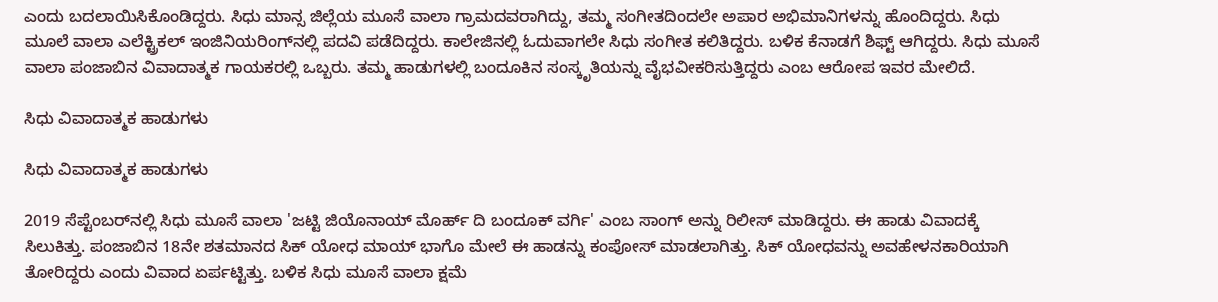ಎಂದು ಬದಲಾಯಿಸಿಕೊಂಡಿದ್ದರು. ಸಿಧು ಮಾನ್ಸ ಜಿಲ್ಲೆಯ ಮೂಸೆ ವಾಲಾ ಗ್ರಾಮದವರಾಗಿದ್ದು, ತಮ್ಮ ಸಂಗೀತದಿಂದಲೇ ಅಪಾರ ಅಭಿಮಾನಿಗಳನ್ನು ಹೊಂದಿದ್ದರು. ಸಿಧು ಮೂಲೆ ವಾಲಾ ಎಲೆಕ್ಟ್ರಿಕಲ್ ಇಂಜಿನಿಯರಿಂಗ್‌ನಲ್ಲಿ ಪದವಿ ಪಡೆದಿದ್ದರು. ಕಾಲೇಜಿನಲ್ಲಿ ಓದುವಾಗಲೇ ಸಿಧು ಸಂಗೀತ ಕಲಿತಿದ್ದರು. ಬಳಿಕ ಕೆನಾಡಗೆ ಶಿಫ್ಟ್ ಆಗಿದ್ದರು. ಸಿಧು ಮೂಸೆ ವಾಲಾ ಪಂಜಾಬಿನ ವಿವಾದಾತ್ಮಕ ಗಾಯಕರಲ್ಲಿ ಒಬ್ಬರು. ತಮ್ಮ ಹಾಡುಗಳಲ್ಲಿ ಬಂದೂಕಿನ ಸಂಸ್ಕೃತಿಯನ್ನು ವೈಭವೀಕರಿಸುತ್ತಿದ್ದರು ಎಂಬ ಆರೋಪ ಇವರ ಮೇಲಿದೆ.

ಸಿಧು ವಿವಾದಾತ್ಮಕ ಹಾಡುಗಳು

ಸಿಧು ವಿವಾದಾತ್ಮಕ ಹಾಡುಗಳು

2019 ಸೆಪ್ಟೆಂಬರ್‌ನಲ್ಲಿ ಸಿಧು ಮೂಸೆ ವಾಲಾ 'ಜಟ್ಟಿ ಜಿಯೊನಾಯ್ ಮೊರ್ಹ್ ದಿ ಬಂದೂಕ್ ವರ್ಗಿ' ಎಂಬ ಸಾಂಗ್ ಅನ್ನು ರಿಲೀಸ್ ಮಾಡಿದ್ದರು. ಈ ಹಾಡು ವಿವಾದಕ್ಕೆ ಸಿಲುಕಿತ್ತು. ಪಂಜಾಬಿನ 18ನೇ ಶತಮಾನದ ಸಿಕ್ ಯೋಧ ಮಾಯ್ ಭಾಗೊ ಮೇಲೆ ಈ ಹಾಡನ್ನು ಕಂಪೋಸ್ ಮಾಡಲಾಗಿತ್ತು. ಸಿಕ್ ಯೋಧವನ್ನು ಅವಹೇಳನಕಾರಿಯಾಗಿ ತೋರಿದ್ದರು ಎಂದು ವಿವಾದ ಏರ್ಪಟ್ಟಿತ್ತು. ಬಳಿಕ ಸಿಧು ಮೂಸೆ ವಾಲಾ ಕ್ಷಮೆ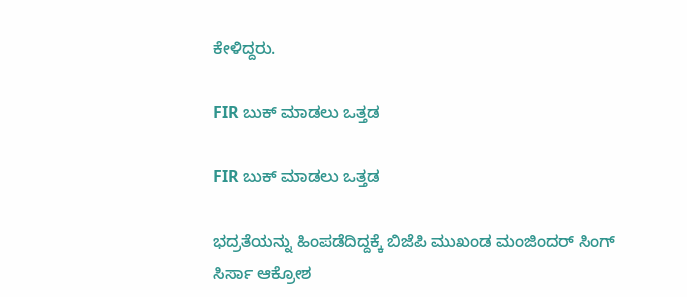ಕೇಳಿದ್ದರು.

FIR ಬುಕ್ ಮಾಡಲು ಒತ್ತಡ

FIR ಬುಕ್ ಮಾಡಲು ಒತ್ತಡ

ಭದ್ರತೆಯನ್ನು ಹಿಂಪಡೆದಿದ್ದಕ್ಕೆ ಬಿಜೆಪಿ ಮುಖಂಡ ಮಂಜಿಂದರ್ ಸಿಂಗ್ ಸಿರ್ಸಾ ಆಕ್ರೋಶ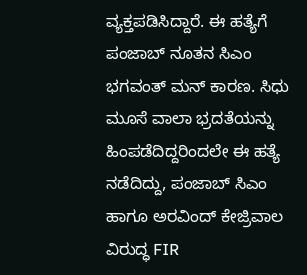ವ್ಯಕ್ತಪಡಿಸಿದ್ದಾರೆ. ಈ ಹತ್ಯೆಗೆ ಪಂಜಾಬ್ ನೂತನ ಸಿಎಂ ಭಗವಂತ್ ಮನ್ ಕಾರಣ. ಸಿಧು ಮೂಸೆ ವಾಲಾ ಭ್ರದತೆಯನ್ನು ಹಿಂಪಡೆದಿದ್ದರಿಂದಲೇ ಈ ಹತ್ಯೆ ನಡೆದಿದ್ದು, ಪಂಜಾಬ್ ಸಿಎಂ ಹಾಗೂ ಅರವಿಂದ್ ಕೇಜ್ರಿವಾಲ ವಿರುದ್ಧ FIR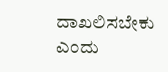ದಾಖಲಿಸಬೇಕು ಎಂದು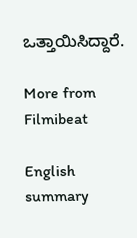ಒತ್ತಾಯಿಸಿದ್ದಾರೆ.

More from Filmibeat

English summary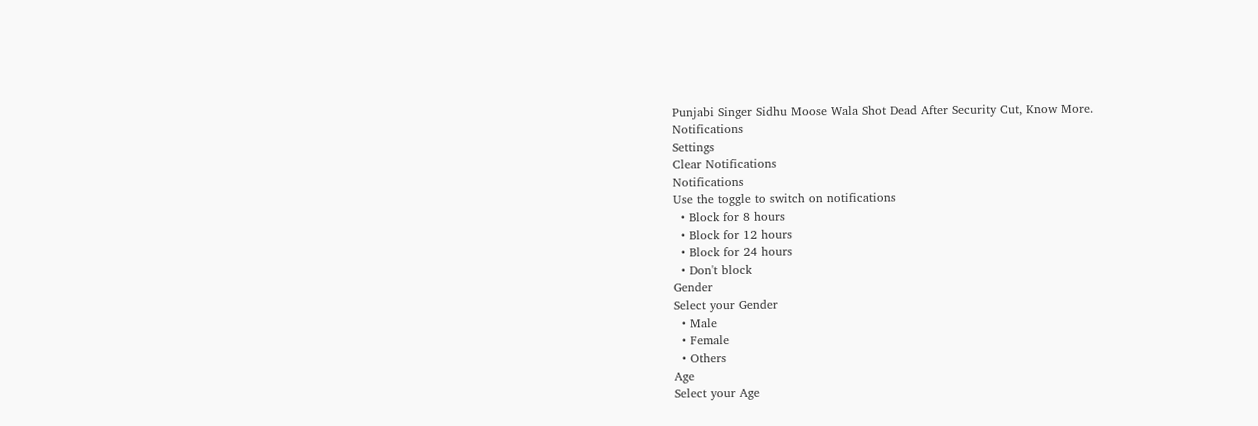Punjabi Singer Sidhu Moose Wala Shot Dead After Security Cut, Know More.
Notifications
Settings
Clear Notifications
Notifications
Use the toggle to switch on notifications
  • Block for 8 hours
  • Block for 12 hours
  • Block for 24 hours
  • Don't block
Gender
Select your Gender
  • Male
  • Female
  • Others
Age
Select your Age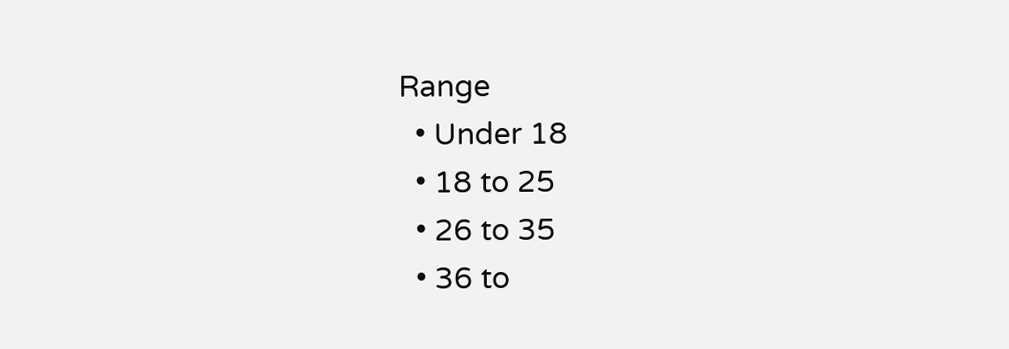Range
  • Under 18
  • 18 to 25
  • 26 to 35
  • 36 to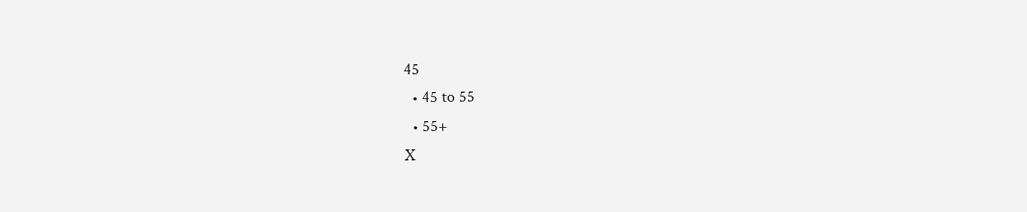45
  • 45 to 55
  • 55+
X